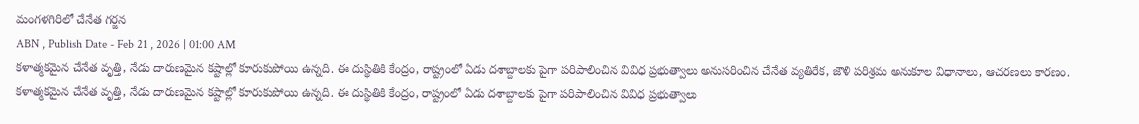మంగళగిరిలో చేనేత గర్జన
ABN , Publish Date - Feb 21 , 2026 | 01:00 AM
కళాత్మకమైన చేనేత వృత్తి, నేడు దారుణమైన కష్టాల్లో కూరుకుపోయి ఉన్నది. ఈ దుస్థితికి కేంద్రం, రాష్ట్రంలో ఏడు దశాబ్దాలకు పైగా పరిపాలించిన వివిధ ప్రభుత్వాలు అనుసరించిన చేనేత వ్యతిరేక, జౌళి పరిశ్రమ అనుకూల విధానాలు, ఆచరణలు కారణం.
కళాత్మకమైన చేనేత వృత్తి, నేడు దారుణమైన కష్టాల్లో కూరుకుపోయి ఉన్నది. ఈ దుస్థితికి కేంద్రం, రాష్ట్రంలో ఏడు దశాబ్దాలకు పైగా పరిపాలించిన వివిధ ప్రభుత్వాలు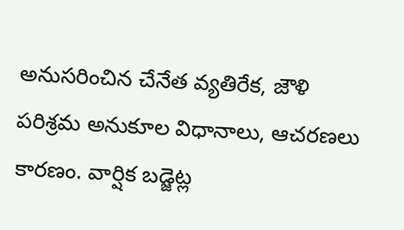అనుసరించిన చేనేత వ్యతిరేక, జౌళి పరిశ్రమ అనుకూల విధానాలు, ఆచరణలు కారణం. వార్షిక బడ్జెట్ల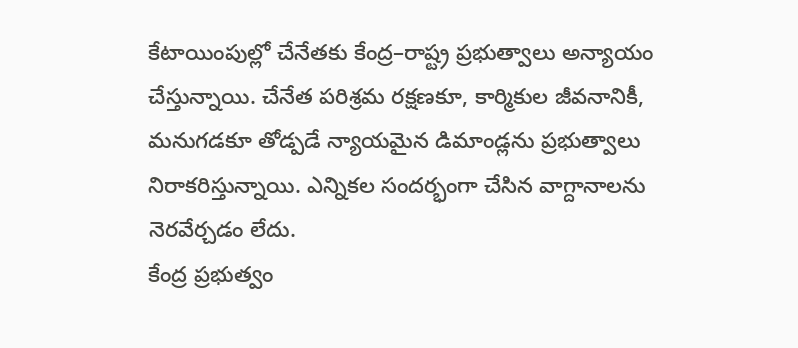కేటాయింపుల్లో చేనేతకు కేంద్ర–రాష్ట్ర ప్రభుత్వాలు అన్యాయం చేస్తున్నాయి. చేనేత పరిశ్రమ రక్షణకూ, కార్మికుల జీవనానికీ, మనుగడకూ తోడ్పడే న్యాయమైన డిమాండ్లను ప్రభుత్వాలు నిరాకరిస్తున్నాయి. ఎన్నికల సందర్భంగా చేసిన వాగ్దానాలను నెరవేర్చడం లేదు.
కేంద్ర ప్రభుత్వం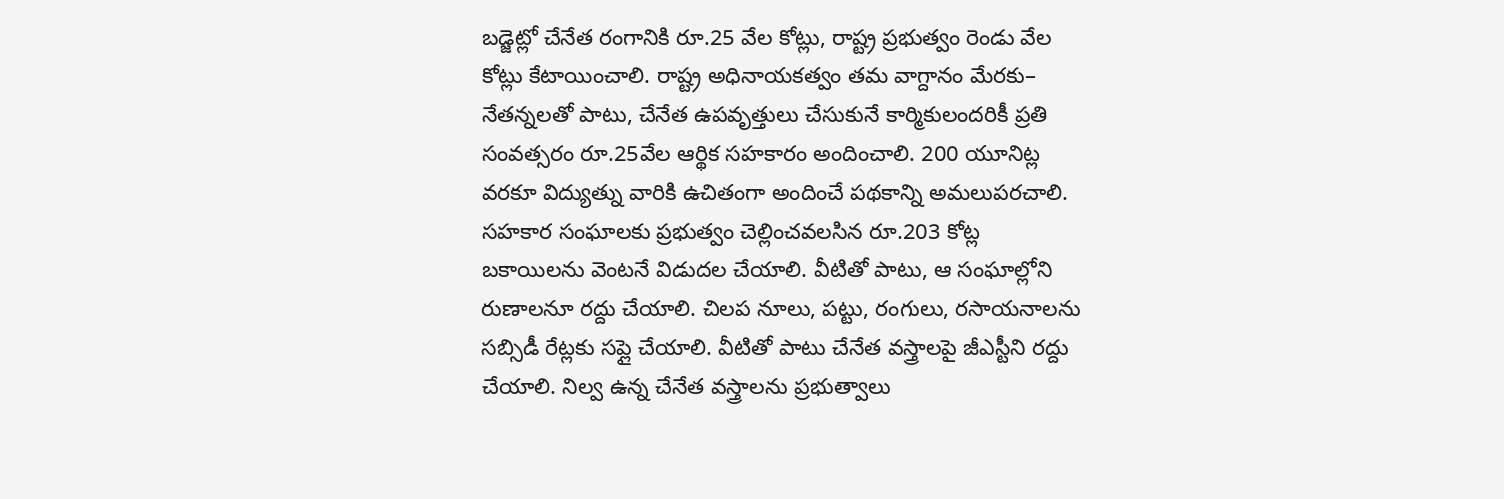బడ్జెట్లో చేనేత రంగానికి రూ.25 వేల కోట్లు, రాష్ట్ర ప్రభుత్వం రెండు వేల కోట్లు కేటాయించాలి. రాష్ట్ర అధినాయకత్వం తమ వాగ్దానం మేరకు– నేతన్నలతో పాటు, చేనేత ఉపవృత్తులు చేసుకునే కార్మికులందరికీ ప్రతి సంవత్సరం రూ.25వేల ఆర్థిక సహకారం అందించాలి. 200 యూనిట్ల వరకూ విద్యుత్ను వారికి ఉచితంగా అందించే పథకాన్ని అమలుపరచాలి. సహకార సంఘాలకు ప్రభుత్వం చెల్లించవలసిన రూ.203 కోట్ల బకాయిలను వెంటనే విడుదల చేయాలి. వీటితో పాటు, ఆ సంఘాల్లోని రుణాలనూ రద్దు చేయాలి. చిలప నూలు, పట్టు, రంగులు, రసాయనాలను సబ్సిడీ రేట్లకు సప్లై చేయాలి. వీటితో పాటు చేనేత వస్త్రాలపై జీఎస్టీని రద్దు చేయాలి. నిల్వ ఉన్న చేనేత వస్త్రాలను ప్రభుత్వాలు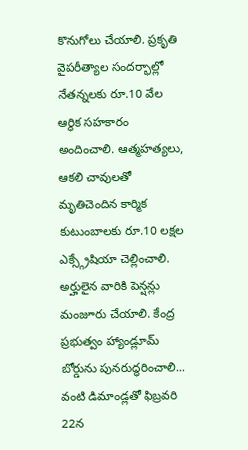కొనుగోలు చేయాలి. ప్రకృతి వైపరీత్యాల సందర్భాల్లో నేతన్నలకు రూ.10 వేల ఆర్థిక సహకారం అందించాలి. ఆత్మహత్యలు, ఆకలి చావులతో మృతిచెందిన కార్మిక కుటుంబాలకు రూ.10 లక్షల ఎక్స్గ్రేషియా చెల్లించాలి. అర్హులైన వారికి పెన్షన్లు మంజూరు చేయాలి. కేంద్ర ప్రభుత్వం హ్యాండ్లూమ్ బోర్డును పునరుద్ధరించాలి... వంటి డిమాండ్లతో ఫిబ్రవరి 22న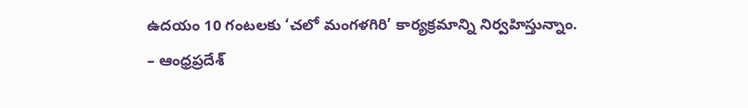ఉదయం 10 గంటలకు ‘చలో మంగళగిరి’ కార్యక్రమాన్ని నిర్వహిస్తున్నాం.
– ఆంధ్రప్రదేశ్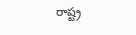రాష్ట్ర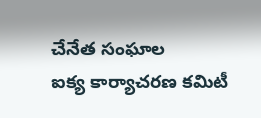చేనేత సంఘాల
ఐక్య కార్యాచరణ కమిటీ